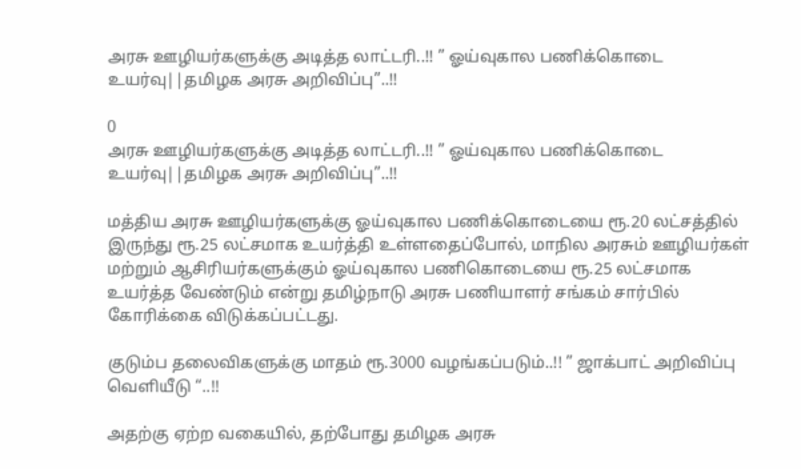அரசு ஊழியர்களுக்கு அடித்த லாட்டரி..!! ” ஓய்வுகால பணிக்கொடை உயர்வு||தமிழக அரசு அறிவிப்பு”..!!

0
அரசு ஊழியர்களுக்கு அடித்த லாட்டரி..!! ” ஓய்வுகால பணிக்கொடை உயர்வு||தமிழக அரசு அறிவிப்பு”..!!

மத்திய அரசு ஊழியர்களுக்கு ஓய்வுகால பணிக்கொடையை ரூ.20 லட்சத்தில் இருந்து ரூ.25 லட்சமாக உயர்த்தி உள்ளதைப்போல், மாநில அரசும் ஊழியர்கள் மற்றும் ஆசிரியர்களுக்கும் ஓய்வுகால பணிகொடையை ரூ.25 லட்சமாக உயர்த்த வேண்டும் என்று தமிழ்நாடு அரசு பணியாளர் சங்கம் சார்பில் கோரிக்கை விடுக்கப்பட்டது.

குடும்ப தலைவிகளுக்கு மாதம் ரூ.3000 வழங்கப்படும்..!! ” ஜாக்பாட் அறிவிப்பு வெளியீடு “..!!

அதற்கு ஏற்ற வகையில், தற்போது தமிழக அரசு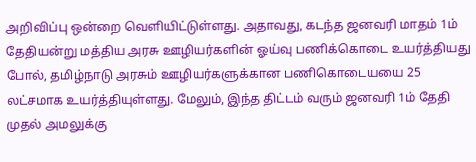அறிவிப்பு ஒன்றை வெளியிட்டுள்ளது. அதாவது, கடந்த ஜனவரி மாதம் 1ம் தேதியன்று மத்திய அரசு ஊழியர்களின் ஓய்வு பணிக்கொடை உயர்த்தியது போல், தமிழ்நாடு அரசும் ஊழியர்களுக்கான பணிகொடையயை 25 லட்சமாக உயர்த்தியுள்ளது. மேலும், இந்த திட்டம் வரும் ஜனவரி 1ம் தேதி முதல் அமலுக்கு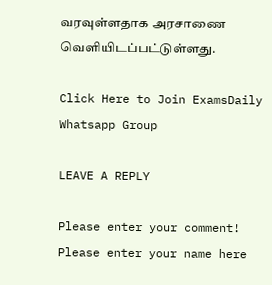வரவுள்ளதாக அரசாணை வெளியிடப்பட்டுள்ளது.

Click Here to Join ExamsDaily Whatsapp Group

LEAVE A REPLY

Please enter your comment!
Please enter your name here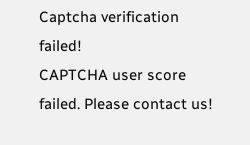Captcha verification failed!
CAPTCHA user score failed. Please contact us!